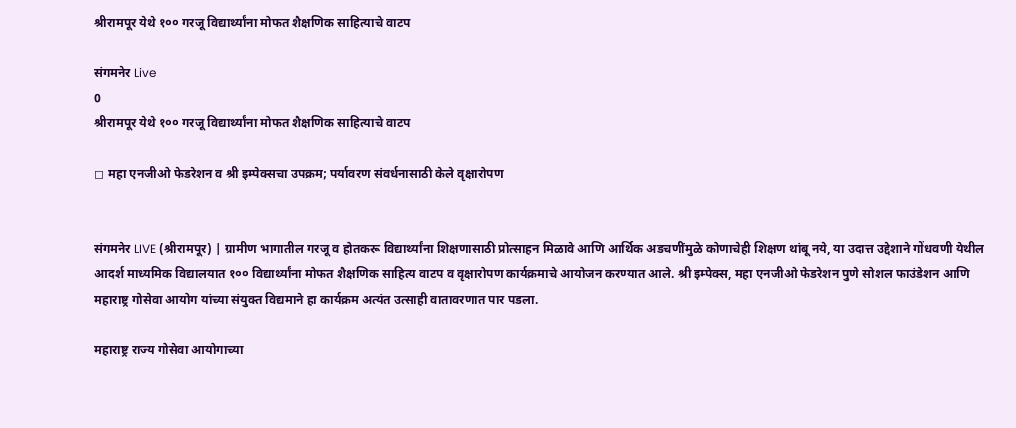श्रीरामपूर येथे १०० गरजू विद्यार्थ्यांना मोफत शैक्षणिक साहित्याचे वाटप

संगमनेर Live
0
श्रीरामपूर येथे १०० गरजू विद्यार्थ्यांना मोफत शैक्षणिक साहित्याचे वाटप

◻ महा एनजीओ फेडरेशन व श्री इम्पेक्सचा उपक्रम; पर्यावरण संवर्धनासाठी केले वृक्षारोपण


संगमनेर LIVE (श्रीरामपूर) | ग्रामीण भागातील गरजू व होतकरू विद्यार्थ्यांना शिक्षणासाठी प्रोत्साहन मिळावे आणि आर्थिक अडचणींमुळे कोणाचेही शिक्षण थांबू नये, या उदात्त उद्देशाने गोंधवणी येथील आदर्श माध्यमिक विद्यालयात १०० विद्यार्थ्यांना मोफत शैक्षणिक साहित्य वाटप व वृक्षारोपण कार्यक्रमाचे आयोजन करण्यात आले. श्री इम्पेक्स, महा एनजीओ फेडरेशन पुणे सोशल फाउंडेशन आणि महाराष्ट्र गोसेवा आयोग यांच्या संयुक्त विद्यमाने हा कार्यक्रम अत्यंत उत्साही वातावरणात पार पडला.

महाराष्ट्र राज्य गोसेवा आयोगाच्या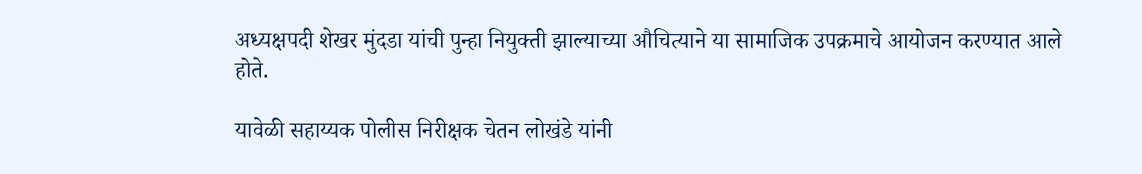अध्यक्षपदी शेखर मुंदडा यांची पुन्हा नियुक्ती झाल्याच्या औचित्याने या सामाजिक उपक्रमाचे आयोजन करण्यात आले होते.

यावेळी सहाय्यक पोलीस निरीक्षक चेतन लोखंडे यांनी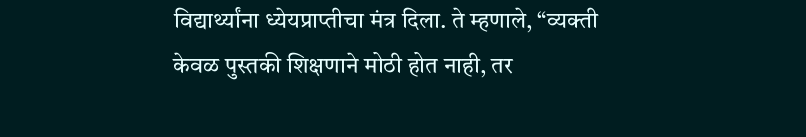विद्यार्थ्यांना ध्येयप्राप्तीचा मंत्र दिला. ते म्हणाले, “व्यक्ती केवळ पुस्तकी शिक्षणाने मोठी होत नाही, तर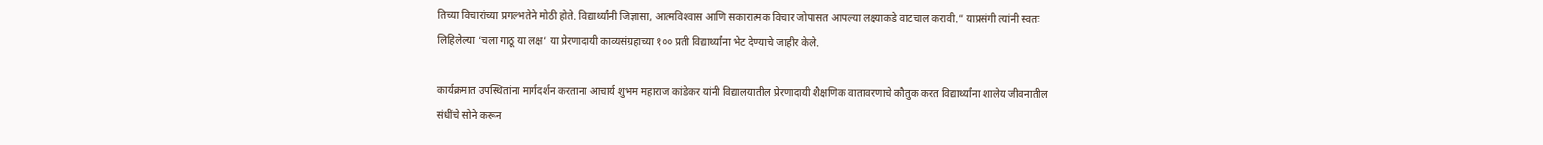तिच्या विचारांच्या प्रगल्भतेने मोठी होते. विद्यार्थ्यांनी जिज्ञासा, आत्मविश्‍वास आणि सकारात्मक विचार जोपासत आपल्या लक्ष्याकडे वाटचाल करावी.” याप्रसंगी त्यांनी स्वतः लिहिलेल्या ‘चला गाठू या लक्ष’ या प्रेरणादायी काव्यसंग्रहाच्या १०० प्रती विद्यार्थ्यांना भेट देण्याचे जाहीर केले.

कार्यक्रमात उपस्थितांना मार्गदर्शन करताना आचार्य शुभम महाराज कांडेकर यांनी विद्यालयातील प्रेरणादायी शैक्षणिक वातावरणाचे कौतुक करत विद्यार्थ्यांना शालेय जीवनातील संधींचे सोने करून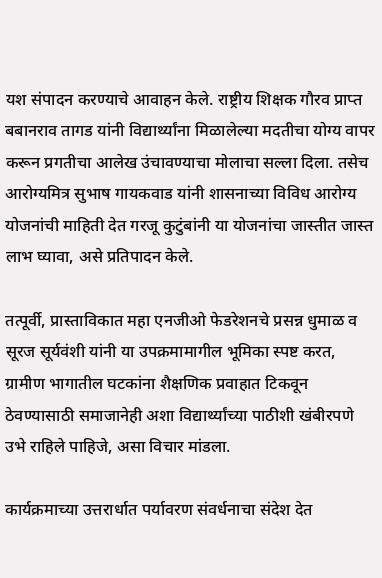यश संपादन करण्याचे आवाहन केले. राष्ट्रीय शिक्षक गौरव प्राप्त बबानराव तागड यांनी विद्यार्थ्यांना मिळालेल्या मदतीचा योग्य वापर करून प्रगतीचा आलेख उंचावण्याचा मोलाचा सल्ला दिला. तसेच आरोग्यमित्र सुभाष गायकवाड यांनी शासनाच्या विविध आरोग्य योजनांची माहिती देत गरजू कुटुंबांनी या योजनांचा जास्तीत जास्त लाभ घ्यावा, असे प्रतिपादन केले.

तत्पूर्वी, प्रास्ताविकात महा एनजीओ फेडरेशनचे प्रसन्न धुमाळ व सूरज सूर्यवंशी यांनी या उपक्रमामागील भूमिका स्पष्ट करत, ग्रामीण भागातील घटकांना शैक्षणिक प्रवाहात टिकवून ठेवण्यासाठी समाजानेही अशा विद्यार्थ्यांच्या पाठीशी खंबीरपणे उभे राहिले पाहिजे, असा विचार मांडला.

कार्यक्रमाच्या उत्तरार्धात पर्यावरण संवर्धनाचा संदेश देत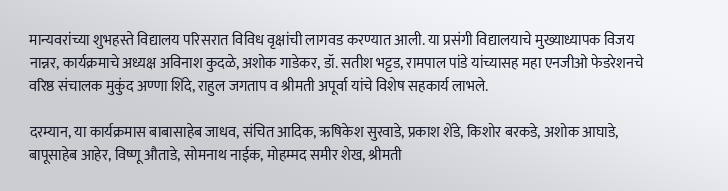मान्यवरांच्या शुभहस्ते विद्यालय परिसरात विविध वृक्षांची लागवड करण्यात आली. या प्रसंगी विद्यालयाचे मुख्याध्यापक विजय नान्नर, कार्यक्रमाचे अध्यक्ष अविनाश कुदळे, अशोक गाडेकर, डॉ. सतीश भट्टड, रामपाल पांडे यांच्यासह महा एनजीओ फेडरेशनचे वरिष्ठ संचालक मुकुंद अण्णा शिंदे, राहुल जगताप व श्रीमती अपूर्वा यांचे विशेष सहकार्य लाभले.

दरम्यान, या कार्यक्रमास बाबासाहेब जाधव, संचित आदिक, ऋषिकेश सुरवाडे, प्रकाश शेंडे, किशोर बरकडे, अशोक आघाडे, बापूसाहेब आहेर, विष्णू औताडे, सोमनाथ नाईक, मोहम्मद समीर शेख, श्रीमती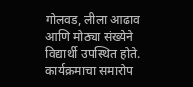गोलवड, लीला आढाव आणि मोठ्या संख्येने विद्यार्थी उपस्थित होते. कार्यक्रमाचा समारोप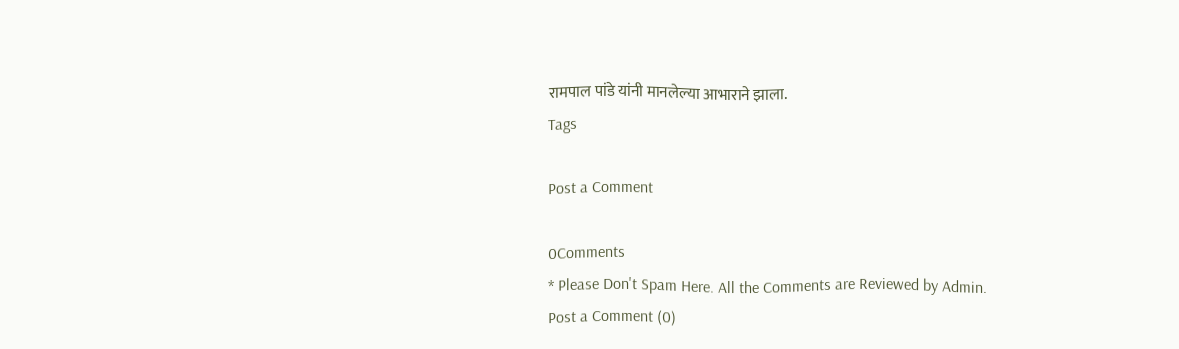रामपाल पांडे यांनी मानलेल्या आभाराने झाला.
Tags

Post a Comment

0Comments
* Please Don't Spam Here. All the Comments are Reviewed by Admin.
Post a Comment (0)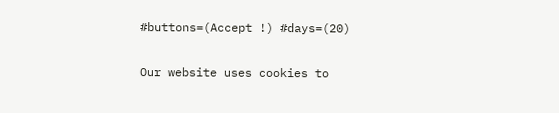#buttons=(Accept !) #days=(20)

Our website uses cookies to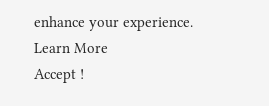enhance your experience. Learn More
Accept !